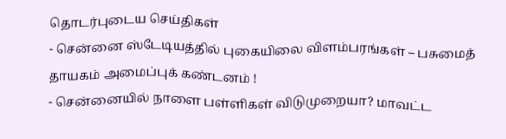தொடர்புடைய செய்திகள்
- சென்னை ஸ்டேடியத்தில் புகையிலை விளம்பரங்கள் – பசுமைத் தாயகம் அமைப்புக் கண்டனம் !
- சென்னையில் நாளை பள்ளிகள் விடுமுறையா? மாவட்ட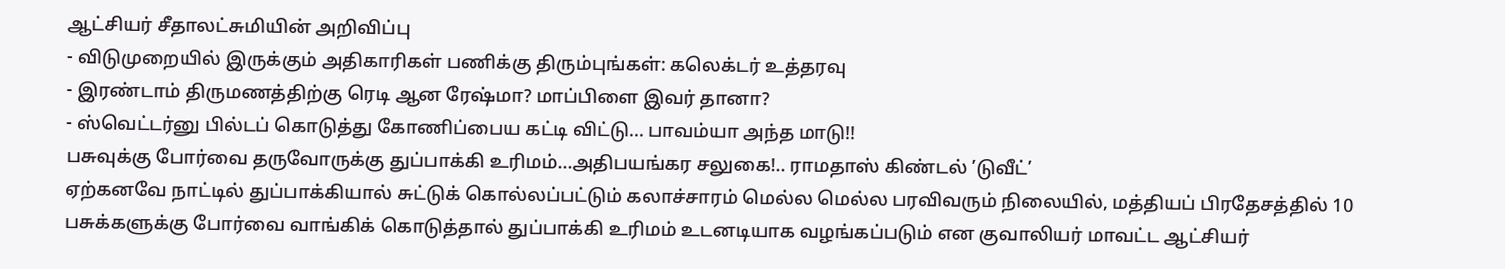ஆட்சியர் சீதாலட்சுமியின் அறிவிப்பு
- விடுமுறையில் இருக்கும் அதிகாரிகள் பணிக்கு திரும்புங்கள்: கலெக்டர் உத்தரவு
- இரண்டாம் திருமணத்திற்கு ரெடி ஆன ரேஷ்மா? மாப்பிளை இவர் தானா?
- ஸ்வெட்டர்னு பில்டப் கொடுத்து கோணிப்பைய கட்டி விட்டு... பாவம்யா அந்த மாடு!!
பசுவுக்கு போர்வை தருவோருக்கு துப்பாக்கி உரிமம்...அதிபயங்கர சலுகை!.. ராமதாஸ் கிண்டல் ’டுவீட்’
ஏற்கனவே நாட்டில் துப்பாக்கியால் சுட்டுக் கொல்லப்பட்டும் கலாச்சாரம் மெல்ல மெல்ல பரவிவரும் நிலையில், மத்தியப் பிரதேசத்தில் 10 பசுக்களுக்கு போர்வை வாங்கிக் கொடுத்தால் துப்பாக்கி உரிமம் உடனடியாக வழங்கப்படும் என குவாலியர் மாவட்ட ஆட்சியர்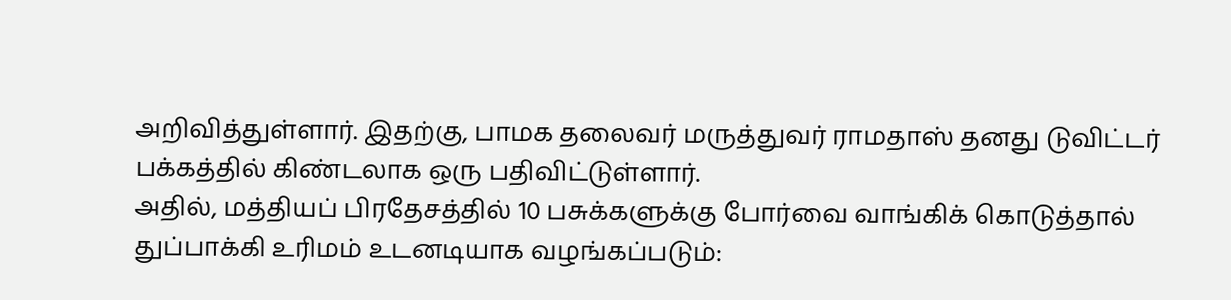அறிவித்துள்ளார். இதற்கு, பாமக தலைவர் மருத்துவர் ராமதாஸ் தனது டுவிட்டர் பக்கத்தில் கிண்டலாக ஒரு பதிவிட்டுள்ளார்.
அதில், மத்தியப் பிரதேசத்தில் 10 பசுக்களுக்கு போர்வை வாங்கிக் கொடுத்தால் துப்பாக்கி உரிமம் உடனடியாக வழங்கப்படும்: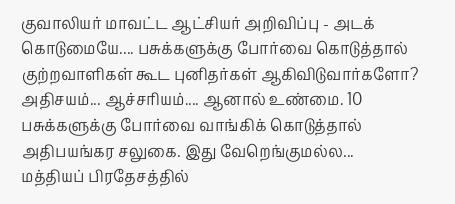குவாலியர் மாவட்ட ஆட்சியர் அறிவிப்பு - அடக் கொடுமையே.... பசுக்களுக்கு போர்வை கொடுத்தால் குற்றவாளிகள் கூட புனிதர்கள் ஆகிவிடுவார்களோ?
அதிசயம்... ஆச்சரியம்.... ஆனால் உண்மை. 10 பசுக்களுக்கு போர்வை வாங்கிக் கொடுத்தால்
அதிபயங்கர சலுகை. இது வேறெங்குமல்ல... மத்தியப் பிரதேசத்தில்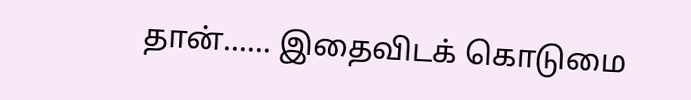தான்...... இதைவிடக் கொடுமை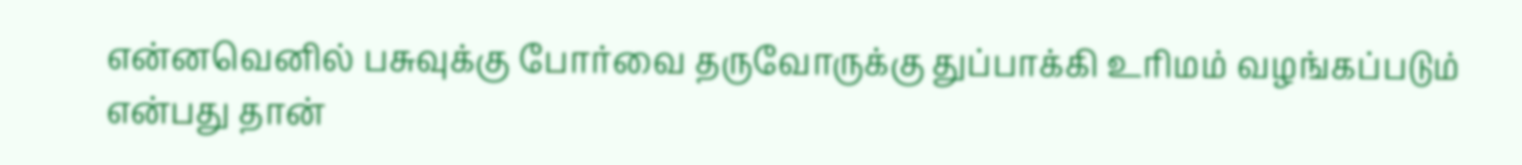என்னவெனில் பசுவுக்கு போர்வை தருவோருக்கு துப்பாக்கி உரிமம் வழங்கப்படும் என்பது தான்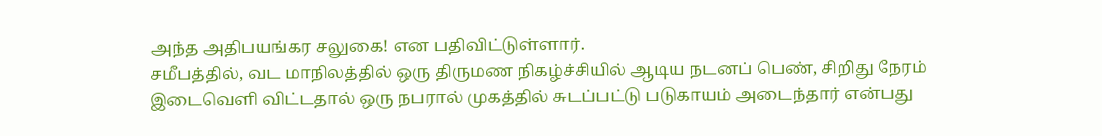அந்த அதிபயங்கர சலுகை! என பதிவிட்டுள்ளார்.
சமீபத்தில், வட மாநிலத்தில் ஒரு திருமண நிகழ்ச்சியில் ஆடிய நடனப் பெண், சிறிது நேரம் இடைவெளி விட்டதால் ஒரு நபரால் முகத்தில் சுடப்பட்டு படுகாயம் அடைந்தார் என்பது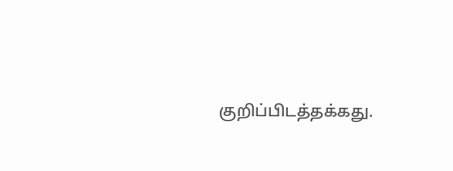குறிப்பிடத்தக்கது.